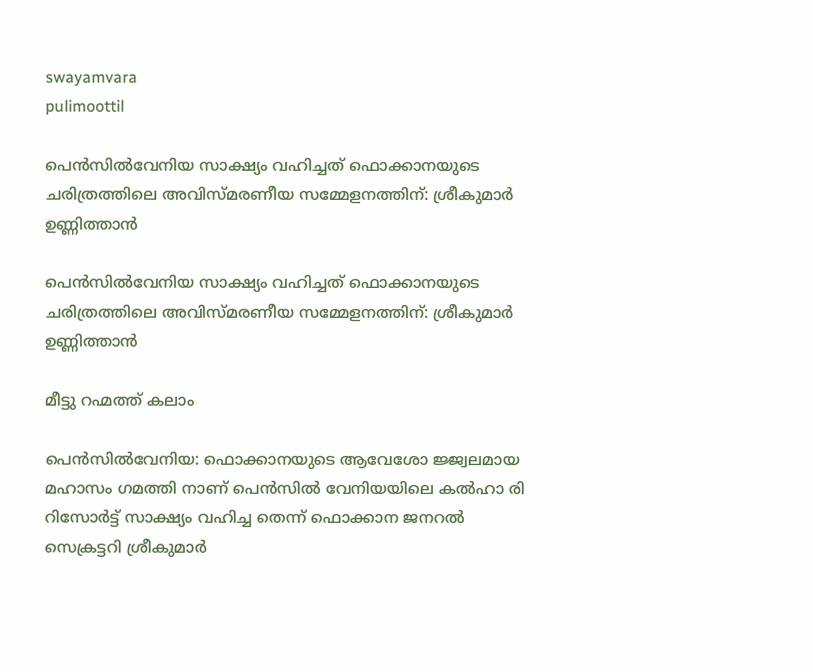swayamvara
pulimoottil

പെൻസിൽവേനിയ സാക്ഷ്യം വഹിച്ചത് ഫൊക്കാനയുടെ ചരിത്രത്തിലെ അവിസ്മരണീയ സമ്മേളനത്തിന്: ശ്രീകുമാർ ഉണ്ണിത്താൻ

പെൻസിൽവേനിയ സാക്ഷ്യം വഹിച്ചത് ഫൊക്കാനയുടെ ചരിത്രത്തിലെ അവിസ്മരണീയ സമ്മേളനത്തിന്: ശ്രീകുമാർ ഉണ്ണിത്താൻ

മീട്ടു റഹ്മത്ത് കലാം

പെൻസിൽവേനിയ: ഫൊക്കാനയുടെ ആവേശോ ജ്ജ്വലമായ മഹാസം ഗമത്തി നാണ് പെൻസിൽ വേനിയയിലെ കൽഹാ രി റിസോർട്ട് സാക്ഷ്യം വഹിച്ച തെന്ന് ഫൊക്കാന ജനറൽ സെക്രട്ടറി ശ്രീകുമാർ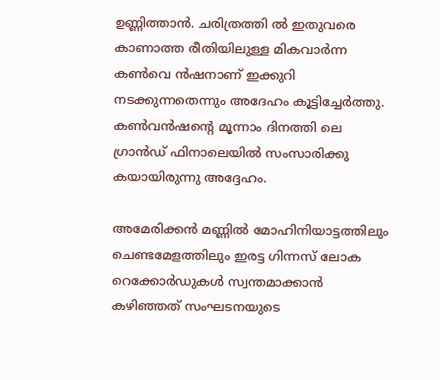ഉണ്ണിത്താൻ. ചരിത്രത്തി ൽ ഇതുവരെ കാണാത്ത രീതിയിലുള്ള മികവാർന്ന കൺവെ ൻഷനാണ് ഇക്കുറി നടക്കുന്നതെന്നും അദേഹം കൂട്ടിച്ചേർത്തു.  കൺവൻഷന്റെ മൂന്നാം ദിനത്തി ലെ ഗ്രാൻഡ് ഫിനാലെയിൽ സംസാരിക്കു കയായിരുന്നു അദ്ദേഹം.

അമേരിക്കൻ മണ്ണിൽ മോഹിനിയാട്ടത്തിലും ചെണ്ടമേളത്തിലും ഇരട്ട ഗിന്നസ് ലോക റെക്കോർഡുകൾ സ്വന്തമാക്കാൻ കഴിഞ്ഞത് സംഘടനയുടെ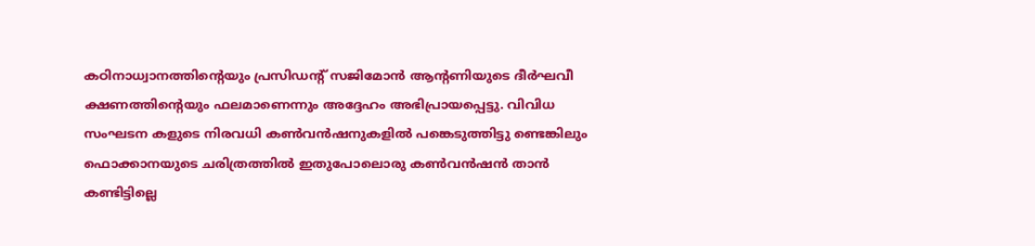കഠിനാധ്വാനത്തിന്റെയും പ്രസിഡന്റ് സജിമോൻ ആന്റണിയുടെ ദീർഘവീ ക്ഷണത്തിന്റെയും ഫലമാണെന്നും അദ്ദേഹം അഭിപ്രായപ്പെട്ടു. വിവിധ സംഘടന കളുടെ നിരവധി കൺവൻഷനുകളിൽ പങ്കെടുത്തിട്ടു ണ്ടെങ്കിലും ഫൊക്കാനയുടെ ചരിത്രത്തിൽ ഇതുപോലൊരു കൺവൻഷൻ താൻ കണ്ടിട്ടില്ലെ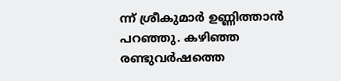ന്ന് ശ്രീകുമാർ ഉണ്ണിത്താൻ പറഞ്ഞു. കഴിഞ്ഞ രണ്ടുവർഷത്തെ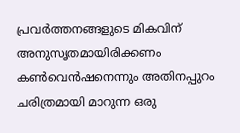പ്രവർത്തനങ്ങളുടെ മികവിന് അനുസൃതമായിരിക്കണം കൺവെൻഷനെന്നും അതിനപ്പുറം ചരിത്രമായി മാറുന്ന ഒരു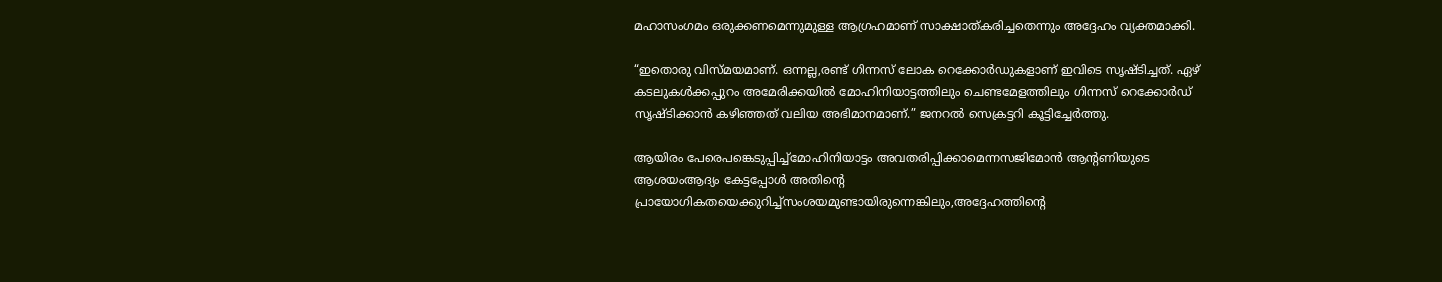മഹാസംഗമം ഒരുക്കണമെന്നുമുള്ള ആഗ്രഹമാണ് സാക്ഷാത്കരിച്ചതെന്നും അദ്ദേഹം വ്യക്തമാക്കി.

“ഇതൊരു വിസ്‌മയമാണ്. ഒന്നല്ല,രണ്ട് ഗിന്നസ് ലോക റെക്കോർഡുകളാണ് ഇവിടെ സൃഷ്ടിച്ചത്. ഏഴ് കടലുകൾക്കപ്പുറം അമേരിക്കയിൽ മോഹിനിയാട്ടത്തിലും ചെണ്ടമേളത്തിലും ഗിന്നസ് റെക്കോർഡ് സൃഷ്ടിക്കാൻ കഴിഞ്ഞത് വലിയ അഭിമാനമാണ്.” ജനറൽ സെക്രട്ടറി കൂട്ടിച്ചേർത്തു.

ആയിരം പേരെപങ്കെടുപ്പിച്ച്മോഹിനിയാട്ടം അവതരിപ്പിക്കാമെന്നസജിമോൻ ആൻ്റണിയുടെ ആശയംആദ്യം കേട്ടപ്പോൾ അതിന്റെ പ്രായോഗികതയെക്കുറിച്ച്സംശയമുണ്ടായിരുന്നെങ്കിലും,അദ്ദേഹത്തിന്റെ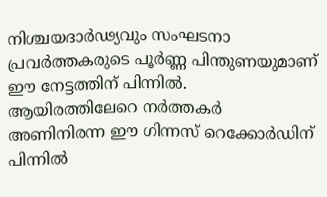നിശ്ചയദാർഢ്യവും സംഘടനാ പ്രവർത്തകരുടെ പൂർണ്ണ പിന്തുണയുമാണ് ഈ നേട്ടത്തിന് പിന്നിൽ. ആയിരത്തിലേറെ നർത്തകർ അണിനിരന്ന ഈ ഗിന്നസ് റെക്കോർഡിന് പിന്നിൽ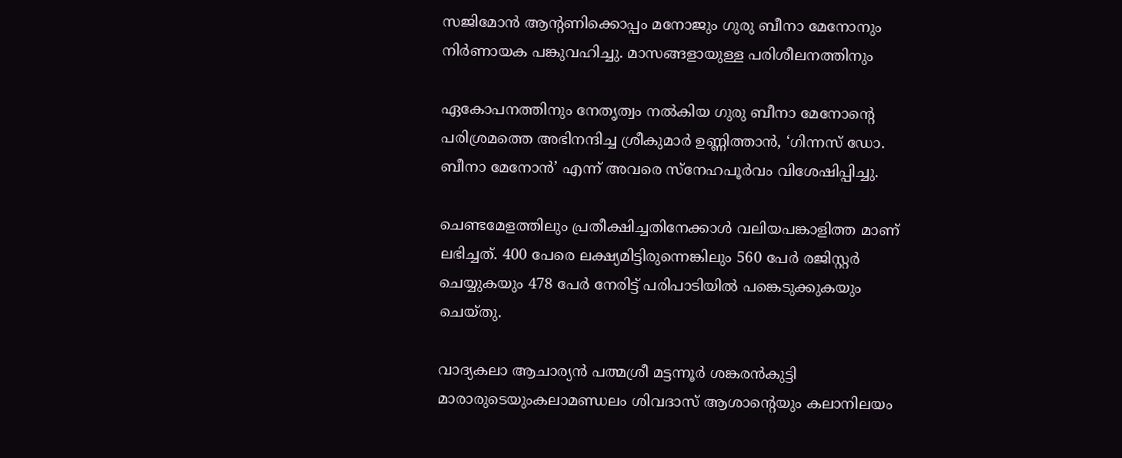സജിമോൻ ആന്റണിക്കൊപ്പം മനോജും ഗുരു ബീനാ മേനോനും നിർണായക പങ്കുവഹിച്ചു. മാസങ്ങളായുള്ള പരിശീലനത്തിനും

ഏകോപനത്തിനും നേതൃത്വം നൽകിയ ഗുരു ബീനാ മേനോൻ്റെ പരിശ്രമത്തെ അഭിനന്ദിച്ച ശ്രീകുമാർ ഉണ്ണിത്താൻ, ‘ഗിന്നസ് ഡോ. ബീനാ മേനോൻ’ എന്ന് അവരെ സ്നേഹപൂർവം വിശേഷിപ്പിച്ചു.

ചെണ്ടമേളത്തിലും പ്രതീക്ഷിച്ചതിനേക്കാൾ വലിയപങ്കാളിത്ത മാണ് ലഭിച്ചത്. 400 പേരെ ലക്ഷ്യമിട്ടിരുന്നെങ്കിലും 560 പേർ രജിസ്റ്റർ ചെയ്യുകയും 478 പേർ നേരിട്ട് പരിപാടിയിൽ പങ്കെടുക്കുകയും ചെയ്തു.

വാദ്യകലാ ആചാര്യൻ പത്മശ്രീ മട്ടന്നൂർ ശങ്കരൻകുട്ടി മാരാരുടെയുംകലാമണ്ഡലം ശിവദാസ് ആശാന്റെയും കലാനിലയം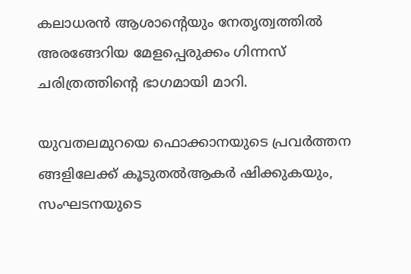കലാധരൻ ആശാന്റെയും നേതൃത്വത്തിൽ അരങ്ങേറിയ മേളപ്പെരുക്കം ഗിന്നസ് ചരിത്രത്തിന്റെ ഭാഗമായി മാറി.

യുവതലമുറയെ ഫൊക്കാനയുടെ പ്രവർത്തന ങ്ങളിലേക്ക് കൂടുതൽആകർ ഷിക്കുകയും, സംഘടനയുടെ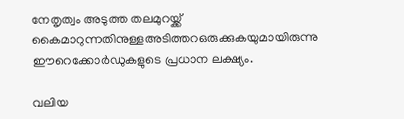നേതൃത്വം അടുത്ത തലമുറയ്ക്ക് കൈമാറുന്നതിനുള്ളഅടിത്തറഒരുക്കുകയുമായിരുന്നു ഈറെക്കോർഡുകളുടെ പ്രധാന ലക്ഷ്യം.

വലിയ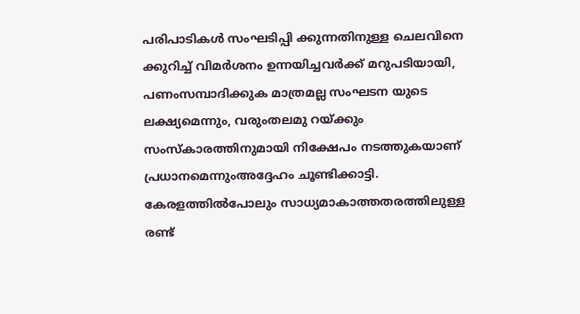പരിപാടികൾ സംഘടിപ്പി ക്കുന്നതിനുള്ള ചെലവിനെ ക്കുറിച്ച് വിമർശനം ഉന്നയിച്ചവർക്ക് മറുപടിയായി, പണംസമ്പാദിക്കുക മാത്രമല്ല സംഘടന യുടെ ലക്ഷ്യമെന്നും, വരുംതലമു റയ്ക്കും സംസ്കാരത്തിനുമായി നിക്ഷേപം നടത്തുകയാണ് പ്രധാനമെന്നുംഅദ്ദേഹം ചൂണ്ടിക്കാട്ടി. കേരളത്തിൽപോലും സാധ്യമാകാത്തതരത്തിലുള്ള രണ്ട്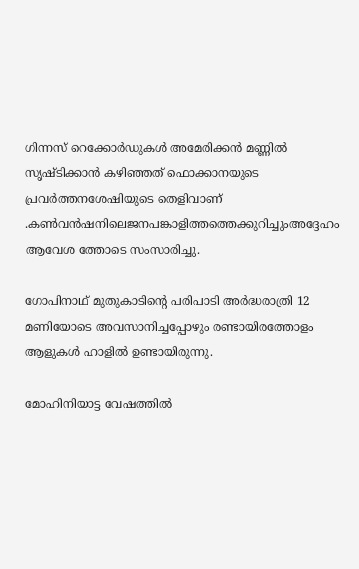ഗിന്നസ് റെക്കോർഡുകൾ അമേരിക്കൻ മണ്ണിൽ സൃഷ്ട‌ിക്കാൻ കഴിഞ്ഞത് ഫൊക്കാനയുടെ പ്രവർത്തനശേഷിയുടെ തെളിവാണ് .കൺവൻഷനിലെജനപങ്കാളിത്തത്തെക്കുറിച്ചുംഅദ്ദേഹം ആവേശ ത്തോടെ സംസാരിച്ചു.

ഗോപിനാഥ് മുതുകാടിന്റെ പരിപാടി അർദ്ധരാത്രി 12 മണിയോടെ അവസാനിച്ചപ്പോഴും രണ്ടായിരത്തോളം ആളുകൾ ഹാളിൽ ഉണ്ടായിരുന്നു.

മോഹിനിയാട്ട വേഷത്തിൽ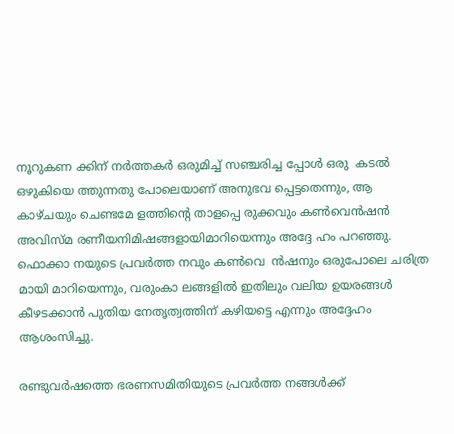നൂറുകണ ക്കിന് നർത്തകർ ഒരുമിച്ച് സഞ്ചരിച്ച പ്പോൾ ഒരു  കടൽ ഒഴുകിയെ ത്തുന്നതു പോലെയാണ് അനുഭവ പ്പെട്ടതെന്നും, ആ കാഴ്ചയും ചെണ്ടമേ ളത്തിന്റെ താളപ്പെ രുക്കവും കൺവെൻഷൻ അവിസ്മ രണീയനിമിഷങ്ങളായിമാറിയെന്നും അദ്ദേ ഹം പറഞ്ഞു. ഫൊക്കാ നയുടെ പ്രവർത്ത നവും കൺവെ  ൻഷനും ഒരുപോലെ ചരിത്ര മായി മാറിയെന്നും, വരുംകാ ലങ്ങളിൽ ഇതിലും വലിയ ഉയരങ്ങൾ കീഴടക്കാൻ പുതിയ നേതൃത്വത്തിന് കഴിയട്ടെ എന്നും അദ്ദേഹം ആശംസിച്ചു.

രണ്ടുവർഷത്തെ ഭരണസമിതിയുടെ പ്രവർത്ത നങ്ങൾക്ക്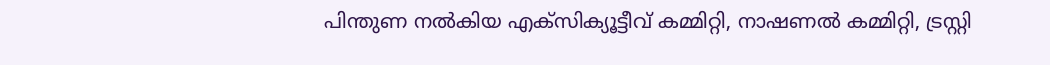പിന്തുണ നൽകിയ എക്സിക്യൂട്ടീവ് കമ്മിറ്റി, നാഷണൽ കമ്മിറ്റി, ട്രസ്റ്റി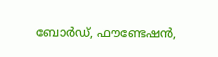ബോർഡ്, ഫൗണ്ടേഷൻ,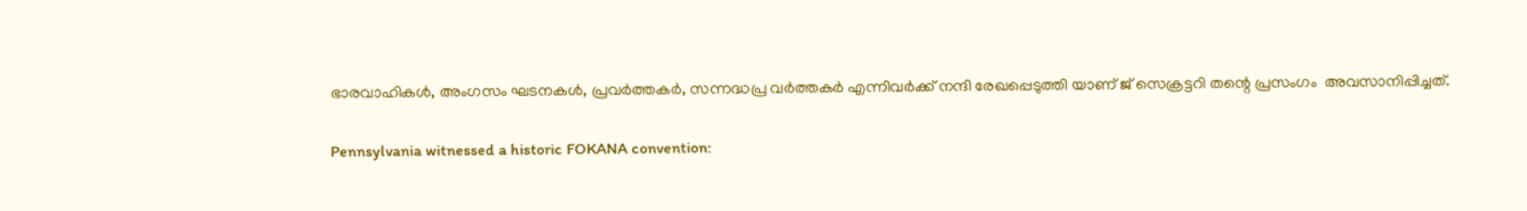ഭാരവാഹികൾ, അംഗസം ഘടനകൾ, പ്രവർത്തകർ, സന്നദ്ധപ്ര വർത്തകർ എന്നിവർക്ക് നന്ദി രേഖപ്പെടുത്തി യാണ് ജ് സെക്രട്ടറി തന്റെ പ്രസംഗം  അവസാനിപ്പിച്ചത്.

Pennsylvania witnessed a historic FOKANA convention: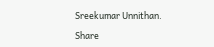Sreekumar Unnithan.

Share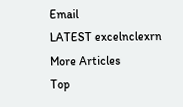Email
LATEST excelnclexrn
More Articles
Top